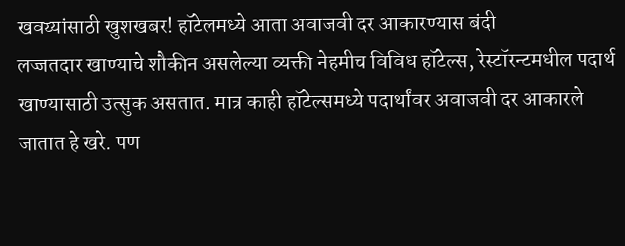खवय्यांसाठी खुशखबर! हॉटेलमध्ये आता अवाजवी दर आकारण्यास बंदी
लज्जतदार खाण्याचे शौकीन असलेल्या व्यक्ती नेहमीच विविध हॉटेल्स, रेस्टॉरन्टमधील पदार्थ खाण्यासाठी उत्सुक असतात. मात्र काही हॉटेल्समध्ये पदार्थांवर अवाजवी दर आकारले जातात हे खरे. पण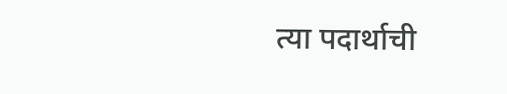त्या पदार्थाची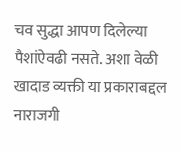चव सुद्धा आपण दिलेल्या पैशांऐवढी नसते. अशा वेळी खादाड व्यक्ती या प्रकाराबद्दल नाराजगी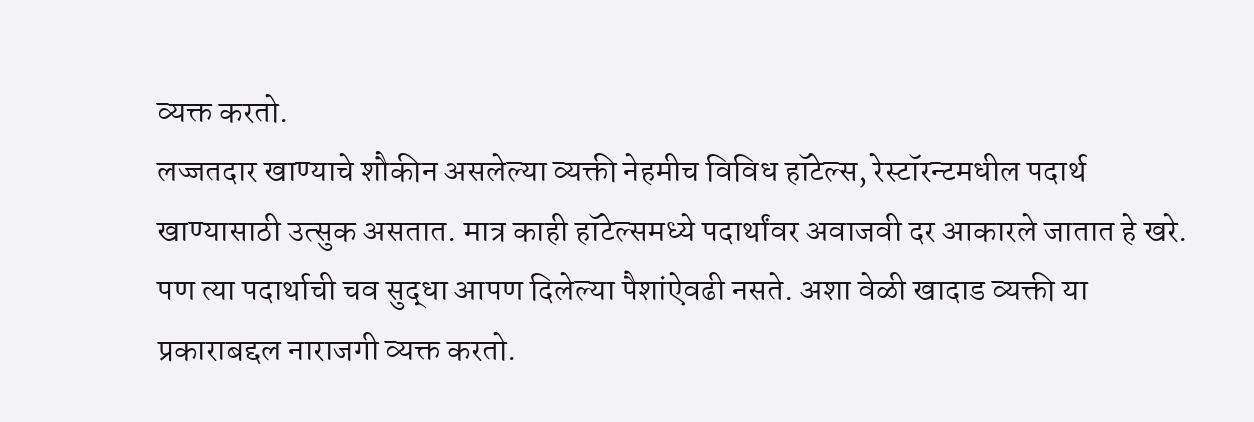व्यक्त करतो.
लज्जतदार खाण्याचे शौकीन असलेल्या व्यक्ती नेहमीच विविध हॉटेल्स, रेस्टॉरन्टमधील पदार्थ खाण्यासाठी उत्सुक असतात. मात्र काही हॉटेल्समध्ये पदार्थांवर अवाजवी दर आकारले जातात हे खरे. पण त्या पदार्थाची चव सुद्धा आपण दिलेल्या पैशांऐवढी नसते. अशा वेळी खादाड व्यक्ती या प्रकाराबद्दल नाराजगी व्यक्त करतो.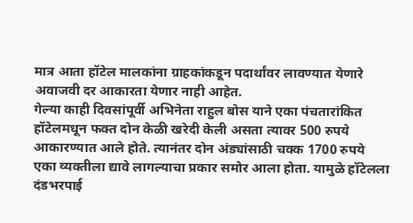मात्र आता हॉटेल मालकांना ग्राहकांकडून पदार्थांवर लावण्यात येणारे अवाजवी दर आकारता येणार नाही आहेत.
गेल्या काही दिवसांपूर्वी अभिनेता राहुल बोस याने एका पंचतारांकित हॉटेलमधून फक्त दोन केळी खरेदी केली असता त्यावर 500 रुपये आकारण्यात आले होते. त्यानंतर दोन अंड्यांसाठी चक्क 1700 रुपये एका व्यक्तीला द्यावे लागल्याचा प्रकार समोर आला होता. यामुळे हॉटेलला दंडभरपाई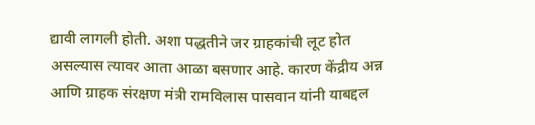द्यावी लागली होती. अशा पद्धतीने जर ग्राहकांची लूट होत असल्यास त्यावर आता आळा बसणार आहे. कारण केंद्रीय अन्न आणि ग्राहक संरक्षण मंत्री रामविलास पासवान यांनी याबद्दल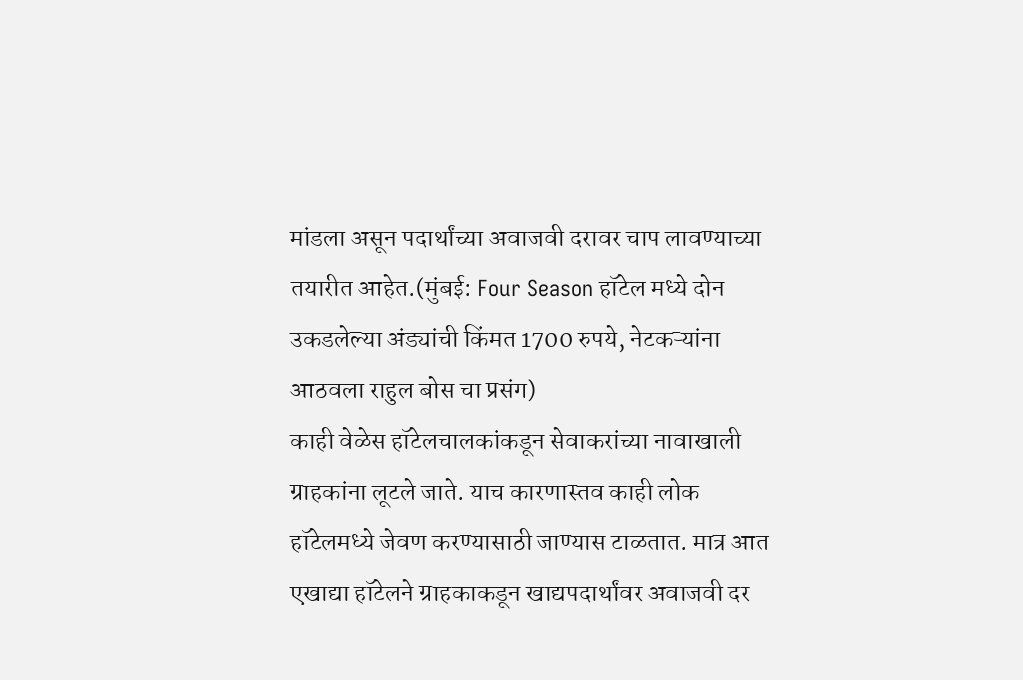मांडला असून पदार्थांच्या अवाजवी दरावर चाप लावण्याच्या तयारीत आहेत.(मुंबई: Four Season हॉटेल मध्ये दोन उकडलेल्या अंड्यांची किंमत 1700 रुपये, नेटकऱ्यांना आठवला राहुल बोस चा प्रसंग)
काही वेळेस हॉटेलचालकांकडून सेवाकरांच्या नावाखाली ग्राहकांना लूटले जाते. याच कारणास्तव काही लोक हॉटेलमध्ये जेवण करण्यासाठी जाण्यास टाळतात. मात्र आत एखाद्या हॉटेलने ग्राहकाकडून खाद्यपदार्थांवर अवाजवी दर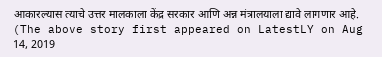आकारल्यास त्याचे उत्तर मालकाला केंद्र सरकार आणि अन्न मंत्रालयाला द्यावे लागणार आहे.
(The above story first appeared on LatestLY on Aug 14, 2019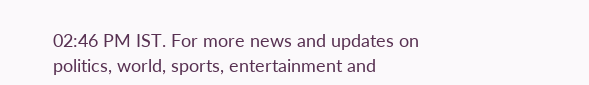02:46 PM IST. For more news and updates on politics, world, sports, entertainment and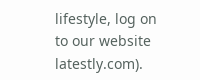lifestyle, log on to our website latestly.com).